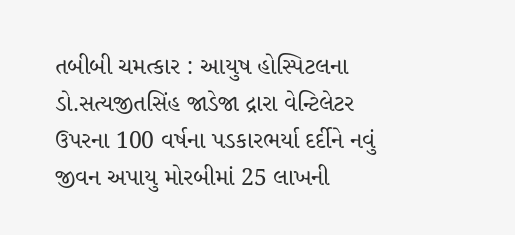તબીબી ચમત્કાર : આયુષ હોસ્પિટલના ડો.સત્યજીતસિંહ જાડેજા દ્રારા વેન્ટિલેટર ઉપરના 100 વર્ષના પડકારભર્યા દર્દીને નવું જીવન અપાયુ મોરબીમાં 25 લાખની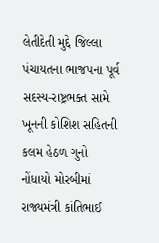લેતીદેતી મુદ્દે જિલ્લા પંચાયતના ભાજપના પૂર્વ સદસ્ય-રાષ્ટ્રભક્ત સામે ખૂનની કોશિશ સહિતની કલમ હેઠળ ગુનો નોંધાયો મોરબીમાં રાજ્યમંત્રી કાંતિભાઈ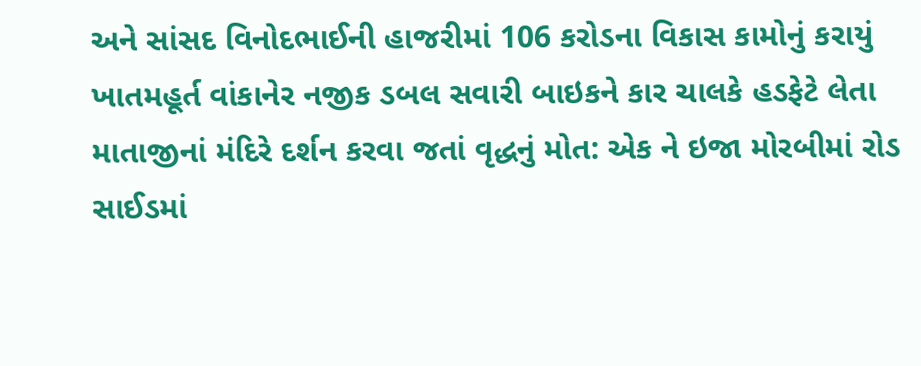અને સાંસદ વિનોદભાઈની હાજરીમાં 106 કરોડના વિકાસ કામોનું કરાયું ખાતમહૂર્ત વાંકાનેર નજીક ડબલ સવારી બાઇકને કાર ચાલકે હડફેટે લેતા માતાજીનાં મંદિરે દર્શન કરવા જતાં વૃદ્ધનું મોત: એક ને ઇજા મોરબીમાં રોડ સાઈડમાં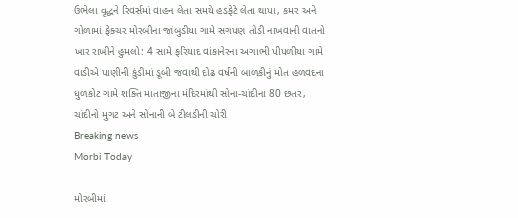ઉભેલા વૃદ્ધને રિવર્સમાં વાહન લેતા સમયે હડફેટે લેતા થાપા, કમર અને ગોળામાં ફેક્ચર મોરબીના જાંબુડીયા ગામે સગપણ તોડી નાખવાની વાતનો ખાર રાખીને હુમલો: 4 સામે ફરિયાદ વાંકાનેરના અગાભી પીપળીયા ગામે વાડીએ પાણીની કુંડીમાં ડૂબી જવાથી દોઢ વર્ષની બાળકીનું મોત હળવદના ધુળકોટ ગામે શક્તિ માતાજીના મંદિરમાંથી સોના-ચાંદીના 80 છતર, ચાંદીનો મુગટ અને સોનાની બે ટીલડીની ચોરી
Breaking news
Morbi Today

મોરબીમાં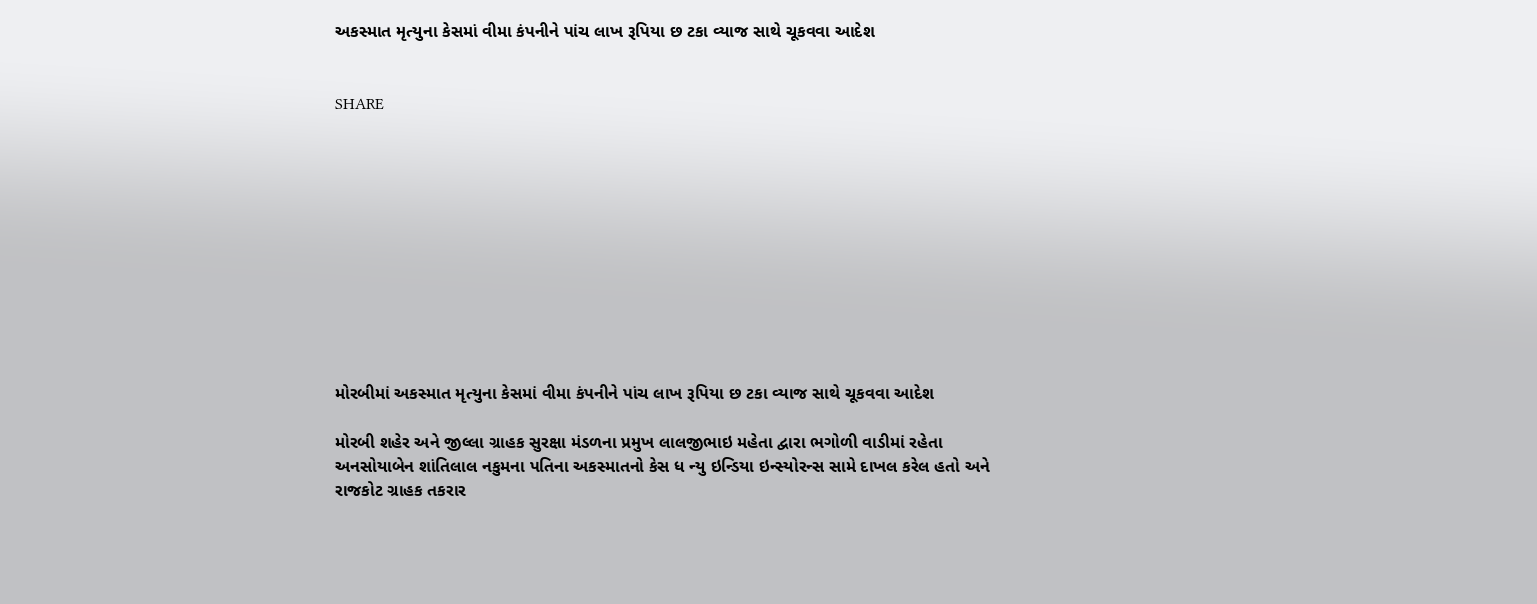અકસ્માત મૃત્યુના કેસમાં વીમા કંપનીને પાંચ લાખ રૂપિયા છ ટકા વ્યાજ સાથે ચૂકવવા આદેશ


SHARE











મોરબીમાં અકસ્માત મૃત્યુના કેસમાં વીમા કંપનીને પાંચ લાખ રૂપિયા છ ટકા વ્યાજ સાથે ચૂકવવા આદેશ

મોરબી શહેર અને જીલ્લા ગ્રાહક સુરક્ષા મંડળના પ્રમુખ લાલજીભાઇ મહેતા દ્વારા ભગોળી વાડીમાં રહેતા અનસોયાબેન શાંતિલાલ નકુમના પતિના અકસ્માતનો કેસ ધ ન્યુ ઇન્ડિયા ઇન્સ્યોરન્સ સામે દાખલ કરેલ હતો અને રાજકોટ ગ્રાહક તકરાર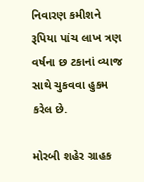નિવારણ કમીશને રૂપિયા પાંચ લાખ ત્રણ વર્ષના છ ટકાનાં વ્યાજ સાથે ચુકવવા હુકમ કરેલ છે.

મોરબી શહેર ગ્રાહક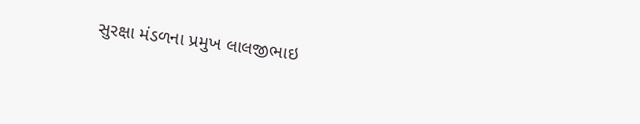સુરક્ષા મંડળના પ્રમુખ લાલજીભાઇ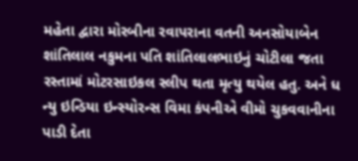મહેતા દ્વારા મોરબીના રવાપરાના વતની અનસોયાબેન શાંતિલાલ નકુમના પતિ શાંતિલાલભાઇનું ચોટીલા જતા રસ્તામાં મોટરસાઇકલ સ્લીપ થતા મૃત્યુ થયેલ હતુ. અને ધ ન્યુ ઇન્ડિયા ઇન્સ્યોરન્સ વિમા કંપનીએ વીમો ચુકવવાનીના પાડી દેતા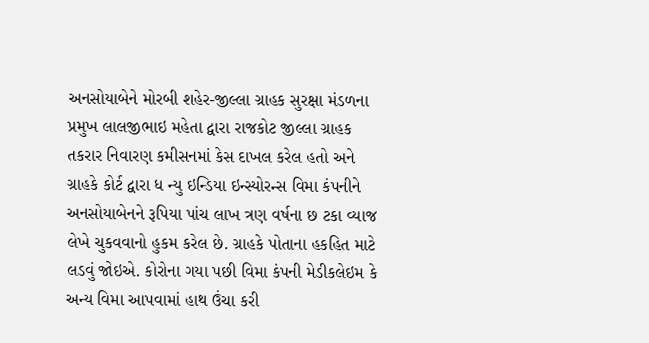અનસોયાબેને મોરબી શહેર-જીલ્લા ગ્રાહક સુરક્ષા મંડળના પ્રમુખ લાલજીભાઇ મહેતા દ્વારા રાજકોટ જીલ્લા ગ્રાહક તકરાર નિવારણ કમીસનમાં કેસ દાખલ કરેલ હતો અને ગ્રાહકે કોર્ટ દ્વારા ધ ન્યુ ઇન્ડિયા ઇન્સ્યોરન્સ વિમા કંપનીને અનસોયાબેનને રૂપિયા પાંચ લાખ ત્રણ વર્ષના છ ટકા વ્યાજ લેખે ચુકવવાનો હુકમ કરેલ છે. ગ્રાહકે પોતાના હકહિત માટે લડવું જોઇએ. કોરોના ગયા પછી વિમા કંપની મેડીકલેઇમ કે અન્ય વિમા આપવામાં હાથ ઉંચા કરી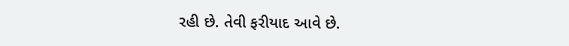રહી છે. તેવી ફરીયાદ આવે છે.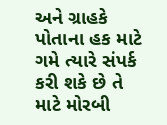અને ગ્રાહકે પોતાના હક માટે ગમે ત્યારે સંપર્ક કરી શકે છે તે માટે મોરબી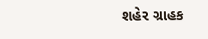શહેર ગ્રાહક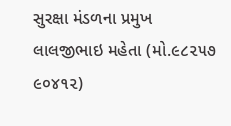સુરક્ષા મંડળના પ્રમુખ લાલજીભાઇ મહેતા (મો.૯૮૨૫૭ ૯૦૪૧૨)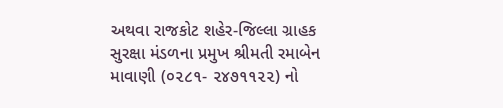અથવા રાજકોટ શહેર-જિલ્લા ગ્રાહક સુરક્ષા મંડળના પ્રમુખ શ્રીમતી રમાબેન માવાણી (૦૨૮૧- ૨૪૭૧૧૨૨) નો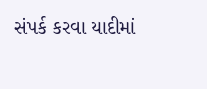સંપર્ક કરવા યાદીમાં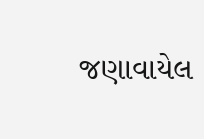જણાવાયેલ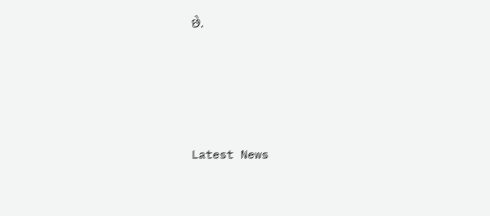છે.






Latest News